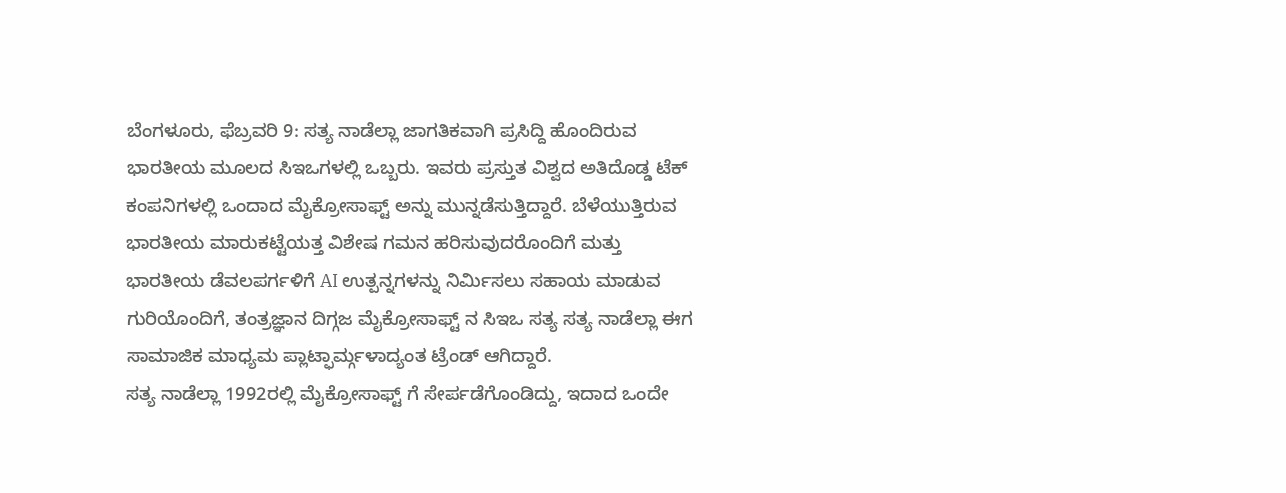ಬೆಂಗಳೂರು, ಫೆಬ್ರವರಿ 9: ಸತ್ಯ ನಾಡೆಲ್ಲಾ ಜಾಗತಿಕವಾಗಿ ಪ್ರಸಿದ್ದಿ ಹೊಂದಿರುವ ಭಾರತೀಯ ಮೂಲದ ಸಿಇಒಗಳಲ್ಲಿ ಒಬ್ಬರು. ಇವರು ಪ್ರಸ್ತುತ ವಿಶ್ವದ ಅತಿದೊಡ್ಡ ಟೆಕ್ ಕಂಪನಿಗಳಲ್ಲಿ ಒಂದಾದ ಮೈಕ್ರೋಸಾಫ್ಟ್ ಅನ್ನು ಮುನ್ನಡೆಸುತ್ತಿದ್ದಾರೆ. ಬೆಳೆಯುತ್ತಿರುವ ಭಾರತೀಯ ಮಾರುಕಟ್ಟೆಯತ್ತ ವಿಶೇಷ ಗಮನ ಹರಿಸುವುದರೊಂದಿಗೆ ಮತ್ತು ಭಾರತೀಯ ಡೆವಲಪರ್ಗಳಿಗೆ AI ಉತ್ಪನ್ನಗಳನ್ನು ನಿರ್ಮಿಸಲು ಸಹಾಯ ಮಾಡುವ ಗುರಿಯೊಂದಿಗೆ, ತಂತ್ರಜ್ಞಾನ ದಿಗ್ಗಜ ಮೈಕ್ರೋಸಾಫ್ಟ್ ನ ಸಿಇಒ ಸತ್ಯ ಸತ್ಯ ನಾಡೆಲ್ಲಾ ಈಗ ಸಾಮಾಜಿಕ ಮಾಧ್ಯಮ ಪ್ಲಾಟ್ಫಾರ್ಮ್ಗಳಾದ್ಯಂತ ಟ್ರೆಂಡ್ ಆಗಿದ್ದಾರೆ.
ಸತ್ಯ ನಾಡೆಲ್ಲಾ 1992ರಲ್ಲಿ ಮೈಕ್ರೋಸಾಫ್ಟ್ ಗೆ ಸೇರ್ಪಡೆಗೊಂಡಿದ್ದು, ಇದಾದ ಒಂದೇ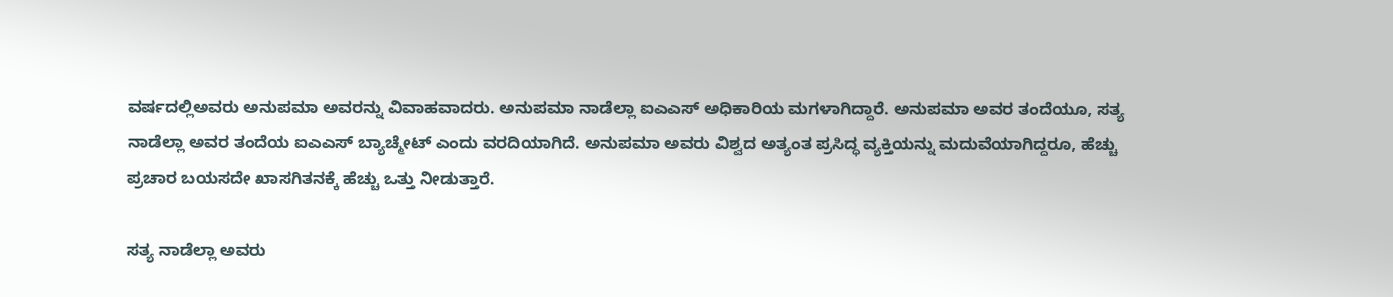ವರ್ಷದಲ್ಲಿಅವರು ಅನುಪಮಾ ಅವರನ್ನು ವಿವಾಹವಾದರು. ಅನುಪಮಾ ನಾಡೆಲ್ಲಾ ಐಎಎಸ್ ಅಧಿಕಾರಿಯ ಮಗಳಾಗಿದ್ದಾರೆ. ಅನುಪಮಾ ಅವರ ತಂದೆಯೂ, ಸತ್ಯ ನಾಡೆಲ್ಲಾ ಅವರ ತಂದೆಯ ಐಎಎಸ್ ಬ್ಯಾಚ್ಮೇಟ್ ಎಂದು ವರದಿಯಾಗಿದೆ. ಅನುಪಮಾ ಅವರು ವಿಶ್ವದ ಅತ್ಯಂತ ಪ್ರಸಿದ್ಧ ವ್ಯಕ್ತಿಯನ್ನು ಮದುವೆಯಾಗಿದ್ದರೂ, ಹೆಚ್ಚು ಪ್ರಚಾರ ಬಯಸದೇ ಖಾಸಗಿತನಕ್ಕೆ ಹೆಚ್ಚು ಒತ್ತು ನೀಡುತ್ತಾರೆ.

ಸತ್ಯ ನಾಡೆಲ್ಲಾ ಅವರು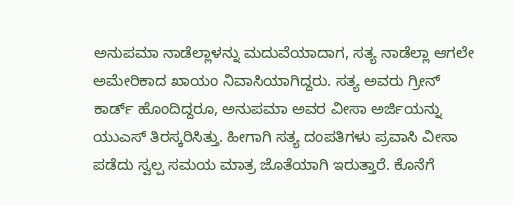ಅನುಪಮಾ ನಾಡೆಲ್ಲಾಳನ್ನು ಮದುವೆಯಾದಾಗ, ಸತ್ಯ ನಾಡೆಲ್ಲಾ ಆಗಲೇ ಅಮೇರಿಕಾದ ಖಾಯಂ ನಿವಾಸಿಯಾಗಿದ್ದರು. ಸತ್ಯ ಅವರು ಗ್ರೀನ್ ಕಾರ್ಡ್ ಹೊಂದಿದ್ದರೂ, ಅನುಪಮಾ ಅವರ ವೀಸಾ ಅರ್ಜಿಯನ್ನು ಯುಎಸ್ ತಿರಸ್ಕರಿಸಿತ್ತು. ಹೀಗಾಗಿ ಸತ್ಯ ದಂಪತಿಗಳು ಪ್ರವಾಸಿ ವೀಸಾ ಪಡೆದು ಸ್ವಲ್ಪ ಸಮಯ ಮಾತ್ರ ಜೊತೆಯಾಗಿ ಇರುತ್ತಾರೆ. ಕೊನೆಗೆ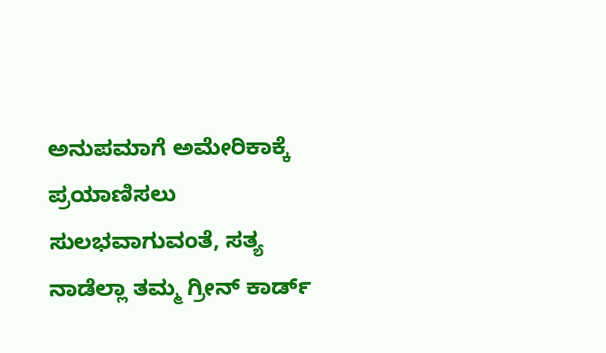ಅನುಪಮಾಗೆ ಅಮೇರಿಕಾಕ್ಕೆ ಪ್ರಯಾಣಿಸಲು ಸುಲಭವಾಗುವಂತೆ, ಸತ್ಯ ನಾಡೆಲ್ಲಾ ತಮ್ಮ ಗ್ರೀನ್ ಕಾರ್ಡ್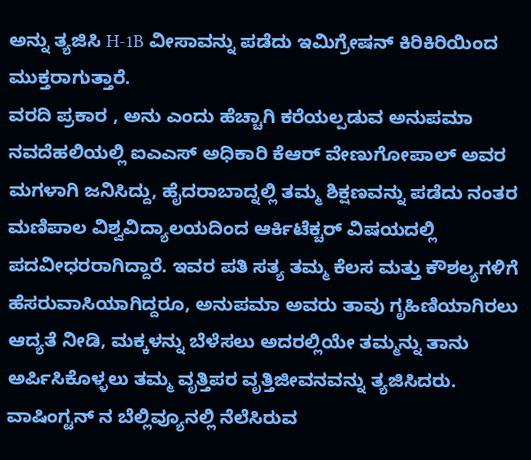ಅನ್ನು ತ್ಯಜಿಸಿ H-1B ವೀಸಾವನ್ನು ಪಡೆದು ಇಮಿಗ್ರೇಷನ್ ಕಿರಿಕಿರಿಯಿಂದ ಮುಕ್ತರಾಗುತ್ತಾರೆ.
ವರದಿ ಪ್ರಕಾರ , ಅನು ಎಂದು ಹೆಚ್ಚಾಗಿ ಕರೆಯಲ್ಪಡುವ ಅನುಪಮಾ ನವದೆಹಲಿಯಲ್ಲಿ ಐಎಎಸ್ ಅಧಿಕಾರಿ ಕೆಆರ್ ವೇಣುಗೋಪಾಲ್ ಅವರ ಮಗಳಾಗಿ ಜನಿಸಿದ್ದು, ಹೈದರಾಬಾದ್ನಲ್ಲಿ ತಮ್ಮ ಶಿಕ್ಷಣವನ್ನು ಪಡೆದು ನಂತರ ಮಣಿಪಾಲ ವಿಶ್ವವಿದ್ಯಾಲಯದಿಂದ ಆರ್ಕಿಟೆಕ್ಚರ್ ವಿಷಯದಲ್ಲಿ ಪದವೀಧರರಾಗಿದ್ದಾರೆ. ಇವರ ಪತಿ ಸತ್ಯ ತಮ್ಮ ಕೆಲಸ ಮತ್ತು ಕೌಶಲ್ಯಗಳಿಗೆ ಹೆಸರುವಾಸಿಯಾಗಿದ್ದರೂ, ಅನುಪಮಾ ಅವರು ತಾವು ಗೃಹಿಣಿಯಾಗಿರಲು ಆದ್ಯತೆ ನೀಡಿ, ಮಕ್ಕಳನ್ನು ಬೆಳೆಸಲು ಅದರಲ್ಲಿಯೇ ತಮ್ಮನ್ನು ತಾನು ಅರ್ಪಿಸಿಕೊಳ್ಳಲು ತಮ್ಮ ವೃತ್ತಿಪರ ವೃತ್ತಿಜೀವನವನ್ನು ತ್ಯಜಿಸಿದರು.
ವಾಷಿಂಗ್ಟನ್ ನ ಬೆಲ್ಲಿವ್ಯೂನಲ್ಲಿ ನೆಲೆಸಿರುವ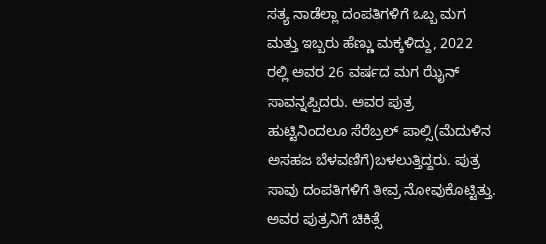ಸತ್ಯ ನಾಡೆಲ್ಲಾ ದಂಪತಿಗಳಿಗೆ ಒಬ್ಬ ಮಗ ಮತ್ತು ಇಬ್ಬರು ಹೆಣ್ಣು ಮಕ್ಕಳಿದ್ದು, 2022 ರಲ್ಲಿ ಅವರ 26 ವರ್ಷದ ಮಗ ಝೈನ್ ಸಾವನ್ನಪ್ಪಿದರು. ಅವರ ಪುತ್ರ ಹುಟ್ಟಿನಿಂದಲೂ ಸೆರೆಬ್ರಲ್ ಪಾಲ್ಸಿ(ಮೆದುಳಿನ ಅಸಹಜ ಬೆಳವಣಿಗೆ)ಬಳಲುತ್ತಿದ್ದರು. ಪುತ್ರ ಸಾವು ದಂಪತಿಗಳಿಗೆ ತೀವ್ರ ನೋವುಕೊಟ್ಟಿತ್ತು. ಅವರ ಪುತ್ರನಿಗೆ ಚಿಕಿತ್ಸೆ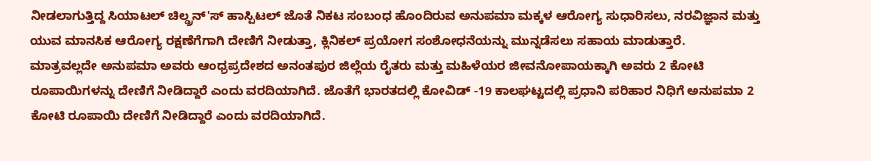ನೀಡಲಾಗುತ್ತಿದ್ದ ಸಿಯಾಟಲ್ ಚಿಲ್ಡ್ರನ್'ಸ್ ಹಾಸ್ಪಿಟಲ್ ಜೊತೆ ನಿಕಟ ಸಂಬಂಧ ಹೊಂದಿರುವ ಅನುಪಮಾ ಮಕ್ಕಳ ಆರೋಗ್ಯ ಸುಧಾರಿಸಲು, ನರವಿಜ್ಞಾನ ಮತ್ತು ಯುವ ಮಾನಸಿಕ ಆರೋಗ್ಯ ರಕ್ಷಣೆಗೆಗಾಗಿ ದೇಣಿಗೆ ನೀಡುತ್ತಾ, ಕ್ಲಿನಿಕಲ್ ಪ್ರಯೋಗ ಸಂಶೋಧನೆಯನ್ನು ಮುನ್ನಡೆಸಲು ಸಹಾಯ ಮಾಡುತ್ತಾರೆ.
ಮಾತ್ರವಲ್ಲದೇ ಅನುಪಮಾ ಅವರು ಆಂಧ್ರಪ್ರದೇಶದ ಅನಂತಪುರ ಜಿಲ್ಲೆಯ ರೈತರು ಮತ್ತು ಮಹಿಳೆಯರ ಜೀವನೋಪಾಯಕ್ಕಾಗಿ ಅವರು 2 ಕೋಟಿ ರೂಪಾಯಿಗಳನ್ನು ದೇಣಿಗೆ ನೀಡಿದ್ದಾರೆ ಎಂದು ವರದಿಯಾಗಿದೆ. ಜೊತೆಗೆ ಭಾರತದಲ್ಲಿ ಕೋವಿಡ್ -19 ಕಾಲಘಟ್ಟದಲ್ಲಿ ಪ್ರಧಾನಿ ಪರಿಹಾರ ನಿಧಿಗೆ ಅನುಪಮಾ 2 ಕೋಟಿ ರೂಪಾಯಿ ದೇಣಿಗೆ ನೀಡಿದ್ದಾರೆ ಎಂದು ವರದಿಯಾಗಿದೆ.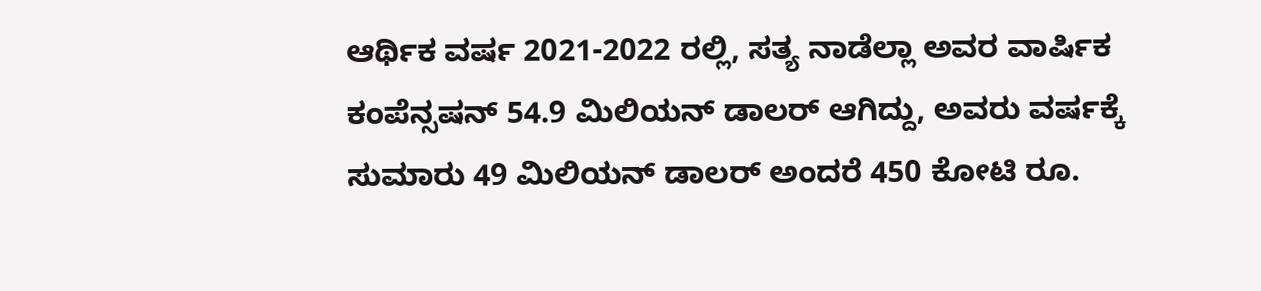ಆರ್ಥಿಕ ವರ್ಷ 2021-2022 ರಲ್ಲಿ, ಸತ್ಯ ನಾಡೆಲ್ಲಾ ಅವರ ವಾರ್ಷಿಕ ಕಂಪೆನ್ಸಷನ್ 54.9 ಮಿಲಿಯನ್ ಡಾಲರ್ ಆಗಿದ್ದು, ಅವರು ವರ್ಷಕ್ಕೆ ಸುಮಾರು 49 ಮಿಲಿಯನ್ ಡಾಲರ್ ಅಂದರೆ 450 ಕೋಟಿ ರೂ.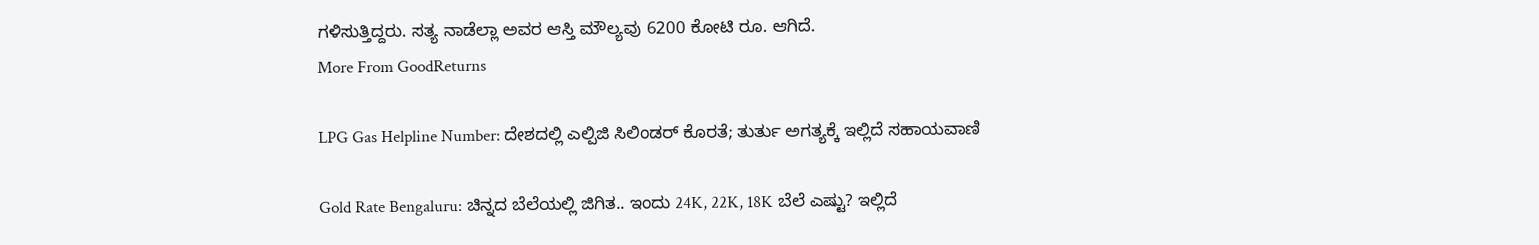ಗಳಿಸುತ್ತಿದ್ದರು. ಸತ್ಯ ನಾಡೆಲ್ಲಾ ಅವರ ಆಸ್ತಿ ಮೌಲ್ಯವು 6200 ಕೋಟಿ ರೂ. ಆಗಿದೆ.
More From GoodReturns

LPG Gas Helpline Number: ದೇಶದಲ್ಲಿ ಎಲ್ಪಿಜಿ ಸಿಲಿಂಡರ್ ಕೊರತೆ; ತುರ್ತು ಅಗತ್ಯಕ್ಕೆ ಇಲ್ಲಿದೆ ಸಹಾಯವಾಣಿ

Gold Rate Bengaluru: ಚಿನ್ನದ ಬೆಲೆಯಲ್ಲಿ ಜಿಗಿತ.. ಇಂದು 24K, 22K, 18K ಬೆಲೆ ಎಷ್ಟು? ಇಲ್ಲಿದೆ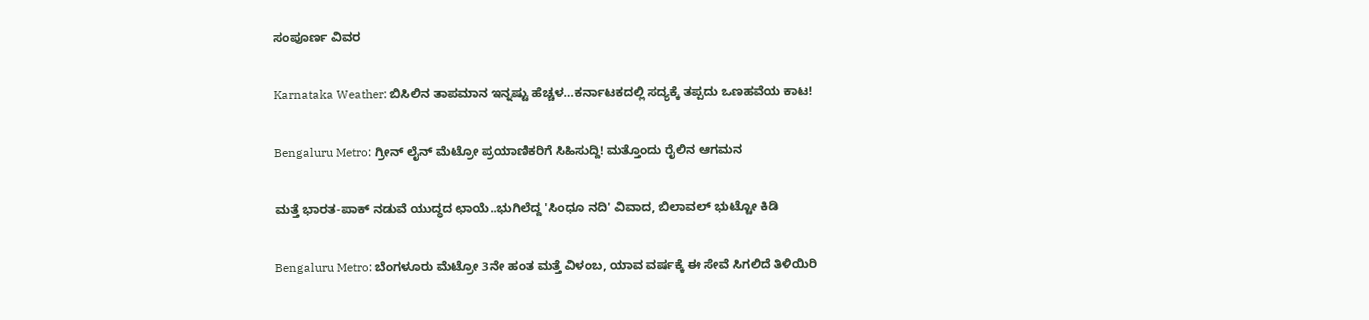ಸಂಪೂರ್ಣ ವಿವರ

Karnataka Weather: ಬಿಸಿಲಿನ ತಾಪಮಾನ ಇನ್ನಷ್ಟು ಹೆಚ್ಚಳ…ಕರ್ನಾಟಕದಲ್ಲಿ ಸದ್ಯಕ್ಕೆ ತಪ್ಪದು ಒಣಹವೆಯ ಕಾಟ!

Bengaluru Metro: ಗ್ರೀನ್ ಲೈನ್ ಮೆಟ್ರೋ ಪ್ರಯಾಣಿಕರಿಗೆ ಸಿಹಿಸುದ್ದಿ! ಮತ್ತೊಂದು ರೈಲಿನ ಆಗಮನ

ಮತ್ತೆ ಭಾರತ-ಪಾಕ್ ನಡುವೆ ಯುದ್ಧದ ಛಾಯೆ..ಭುಗಿಲೆದ್ದ 'ಸಿಂಧೂ ನದಿ' ವಿವಾದ, ಬಿಲಾವಲ್ ಭುಟ್ಟೋ ಕಿಡಿ

Bengaluru Metro: ಬೆಂಗಳೂರು ಮೆಟ್ರೋ 3ನೇ ಹಂತ ಮತ್ತೆ ವಿಳಂಬ, ಯಾವ ವರ್ಷಕ್ಕೆ ಈ ಸೇವೆ ಸಿಗಲಿದೆ ತಿಳಿಯಿರಿ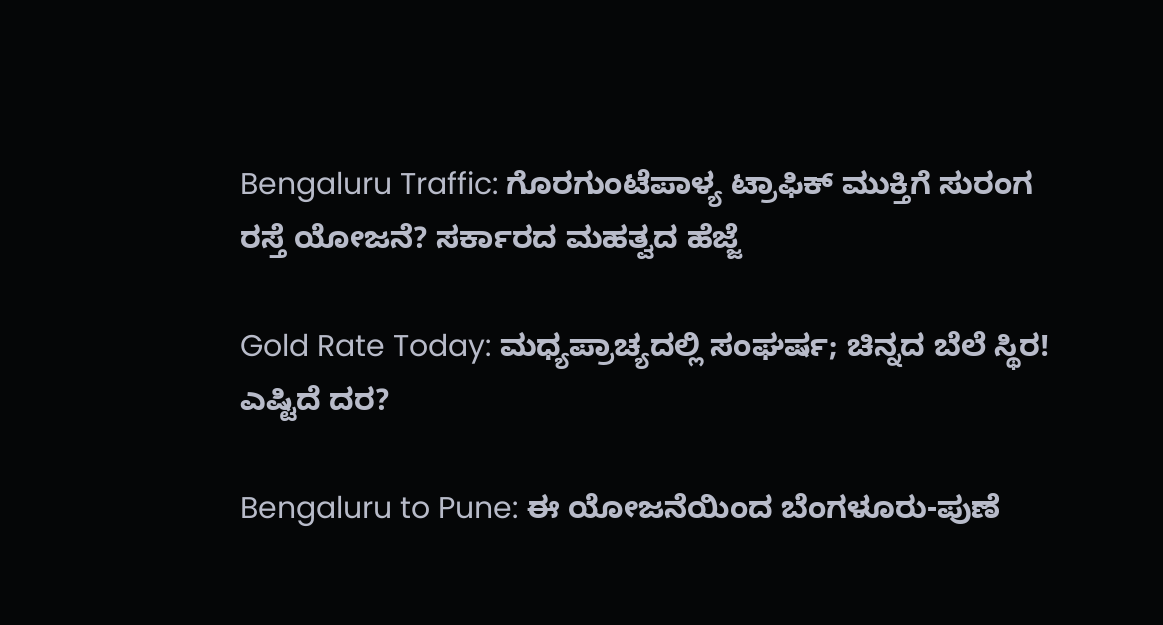Bengaluru Traffic: ಗೊರಗುಂಟೆಪಾಳ್ಯ ಟ್ರಾಫಿಕ್ ಮುಕ್ತಿಗೆ ಸುರಂಗ ರಸ್ತೆ ಯೋಜನೆ? ಸರ್ಕಾರದ ಮಹತ್ವದ ಹೆಜ್ಜೆ

Gold Rate Today: ಮಧ್ಯಪ್ರಾಚ್ಯದಲ್ಲಿ ಸಂಘರ್ಷ; ಚಿನ್ನದ ಬೆಲೆ ಸ್ಥಿರ! ಎಷ್ಟಿದೆ ದರ?

Bengaluru to Pune: ಈ ಯೋಜನೆಯಿಂದ ಬೆಂಗಳೂರು-ಪುಣೆ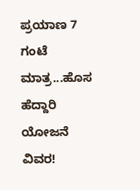ಪ್ರಯಾಣ 7 ಗಂಟೆ ಮಾತ್ರ...ಹೊಸ ಹೆದ್ದಾರಿ ಯೋಜನೆ ವಿವರ!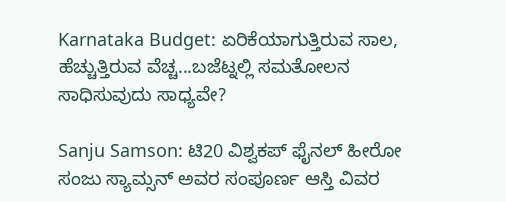Karnataka Budget: ಏರಿಕೆಯಾಗುತ್ತಿರುವ ಸಾಲ, ಹೆಚ್ಚುತ್ತಿರುವ ವೆಚ್ಚ...ಬಜೆಟ್ನಲ್ಲಿ ಸಮತೋಲನ ಸಾಧಿಸುವುದು ಸಾಧ್ಯವೇ?

Sanju Samson: ಟಿ20 ವಿಶ್ವಕಪ್ ಫೈನಲ್ ಹೀರೋ ಸಂಜು ಸ್ಯಾಮ್ಸನ್ ಅವರ ಸಂಪೂರ್ಣ ಆಸ್ತಿ ವಿವರ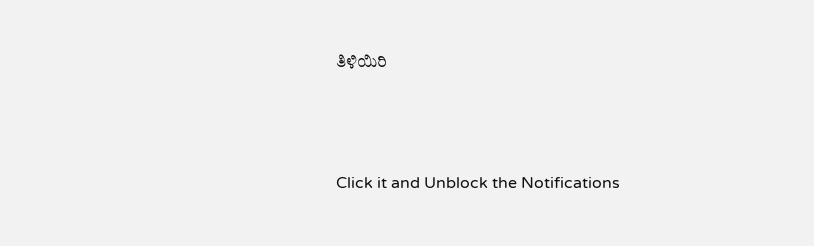ತಿಳಿಯಿರಿ



Click it and Unblock the Notifications